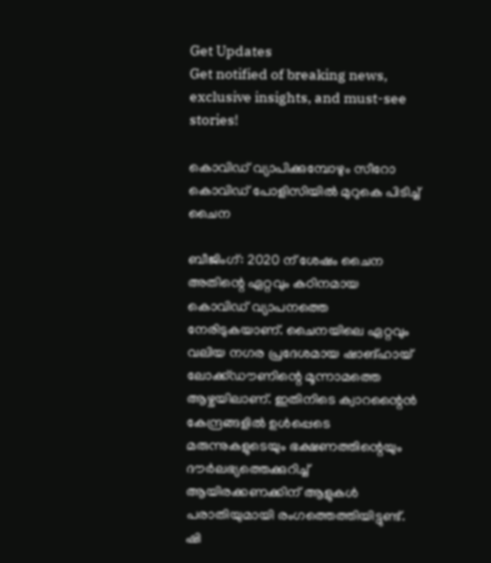Get Updates
Get notified of breaking news, exclusive insights, and must-see stories!

കൊവിഡ് വ്യാപിക്കുമ്പോഴും സീറോ കൊവിഡ് പോളിസിയില്‍ മുറുകെ പിടിച്ച് ചൈന

ബീജിംഗ്: 2020 ന് ശേഷം ചൈന അതിന്റെ ഏറ്റവും കഠിനമായ കൊവിഡ് വ്യാപനത്തെ നേരിടുകയാണ്. ചൈനയിലെ ഏറ്റവും വലിയ നഗര പ്രദേശമായ ഷാങ്ഹായ് ലോക്ക്ഡൗണിന്റെ മൂന്നാമത്തെ ആഴ്ചയിലാണ്. ഇതിനിടെ ക്വാറന്റൈന്‍ കേന്ദ്രങ്ങളില്‍ ഉള്‍പ്പെടെ മരുന്നുകളുടെയും ഭക്ഷണത്തിന്റെയും ദൗര്‍ലഭ്യത്തെക്കുറിച്ച് ആയിരക്കണക്കിന് ആളുകള്‍ പരാതിയുമായി രംഗത്തെത്തിയിട്ടുണ്ട്. ഷി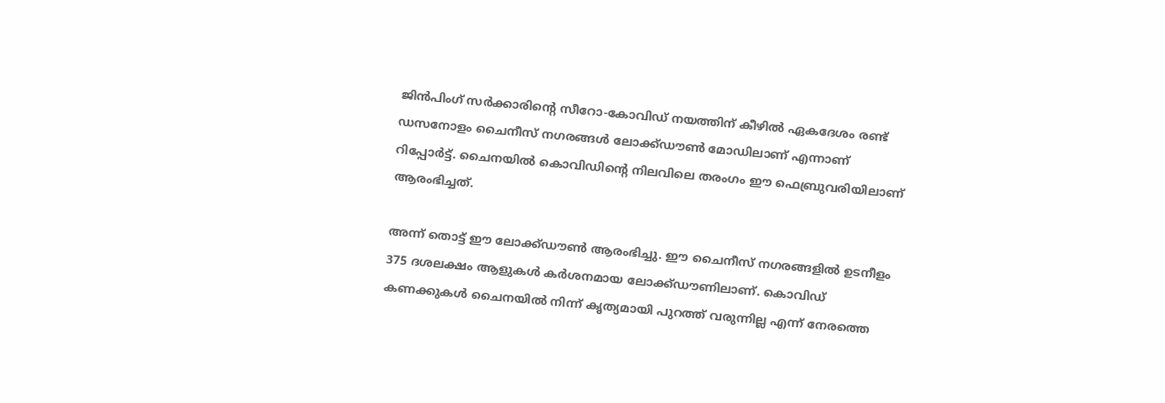ജിന്‍പിംഗ് സര്‍ക്കാരിന്റെ സീറോ-കോവിഡ് നയത്തിന് കീഴില്‍ ഏകദേശം രണ്ട് ഡസനോളം ചൈനീസ് നഗരങ്ങള്‍ ലോക്ക്ഡൗണ്‍ മോഡിലാണ് എന്നാണ് റിപ്പോര്‍ട്ട്. ചൈനയില്‍ കൊവിഡിന്റെ നിലവിലെ തരംഗം ഈ ഫെബ്രുവരിയിലാണ് ആരംഭിച്ചത്.

അന്ന് തൊട്ട് ഈ ലോക്ക്ഡൗണ്‍ ആരംഭിച്ചു. ഈ ചൈനീസ് നഗരങ്ങളില്‍ ഉടനീളം 375 ദശലക്ഷം ആളുകള്‍ കര്‍ശനമായ ലോക്ക്ഡൗണിലാണ്. കൊവിഡ് കണക്കുകള്‍ ചൈനയില്‍ നിന്ന് കൃത്യമായി പുറത്ത് വരുന്നില്ല എന്ന് നേരത്തെ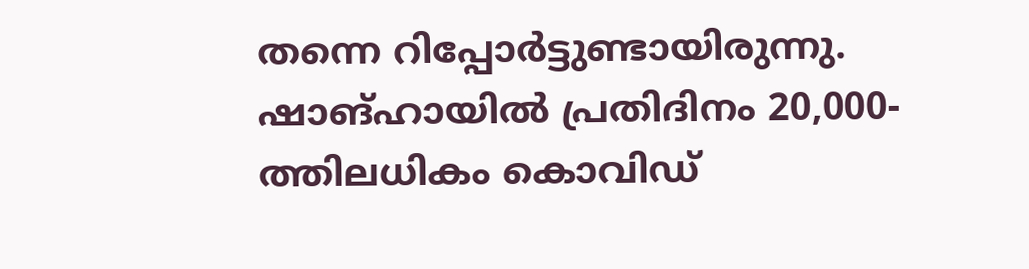തന്നെ റിപ്പോര്‍ട്ടുണ്ടായിരുന്നു. ഷാങ്ഹായില്‍ പ്രതിദിനം 20,000-ത്തിലധികം കൊവിഡ്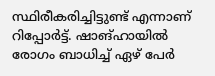സ്ഥിരീകരിച്ചിട്ടുണ്ട് എന്നാണ് റിപ്പോര്‍ട്ട്. ഷാങ്ഹായില്‍ രോഗം ബാധിച്ച് ഏഴ് പേര്‍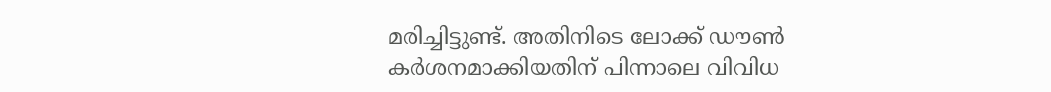മരിച്ചിട്ടുണ്ട്. അതിനിടെ ലോക്ക് ഡൗണ്‍ കര്‍ശനമാക്കിയതിന് പിന്നാലെ വിവിധ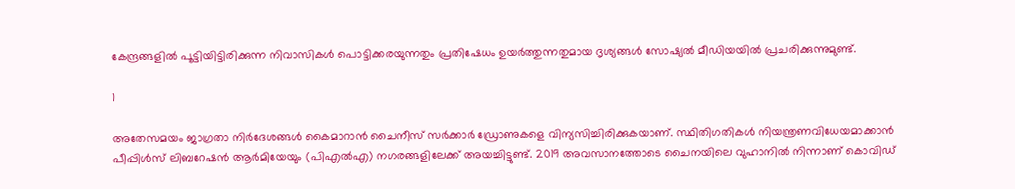കേന്ദ്രങ്ങളില്‍ പൂട്ടിയിട്ടിരിക്കുന്ന നിവാസികള്‍ പൊട്ടിക്കരയുന്നതും പ്രതിഷേധം ഉയര്‍ത്തുന്നതുമായ ദൃശ്യങ്ങള്‍ സോഷ്യല്‍ മീഡിയയില്‍ പ്രചരിക്കുന്നുമുണ്ട്.

1

അതേസമയം ജാഗ്രതാ നിര്‍ദേശങ്ങള്‍ കൈമാറാന്‍ ചൈനീസ് സര്‍ക്കാര്‍ ഡ്രോണുകളെ വിന്യസിച്ചിരിക്കുകയാണ്. സ്ഥിതിഗതികള്‍ നിയന്ത്രണവിധേയമാക്കാന്‍ പീപ്പിള്‍സ് ലിബറേഷന്‍ ആര്‍മിയേയും (പിഎല്‍എ) നഗരങ്ങളിലേക്ക് അയച്ചിട്ടുണ്ട്. 2019 അവസാനത്തോടെ ചൈനയിലെ വുഹാനില്‍ നിന്നാണ് കൊവിഡ്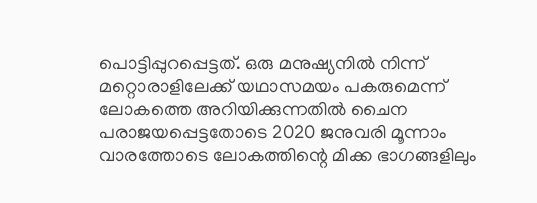പൊട്ടിപ്പുറപ്പെട്ടത്. ഒരു മനുഷ്യനില്‍ നിന്ന് മറ്റൊരാളിലേക്ക് യഥാസമയം പകരുമെന്ന് ലോകത്തെ അറിയിക്കുന്നതില്‍ ചൈന പരാജയപ്പെട്ടതോടെ 2020 ജനുവരി മൂന്നാം വാരത്തോടെ ലോകത്തിന്റെ മിക്ക ഭാഗങ്ങളിലും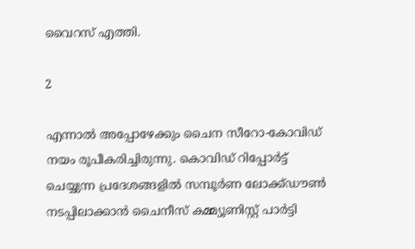വൈറസ് എത്തി.

2

എന്നാല്‍ അപ്പോഴേക്കും ചൈന സീറോ-കോവിഡ് നയം രൂപീകരിച്ചിരുന്നു. കൊവിഡ് റിപ്പോര്‍ട്ട് ചെയ്യുന്ന പ്രദേശങ്ങളില്‍ സമ്പൂര്‍ണ ലോക്ക്ഡൗണ്‍ നടപ്പിലാക്കാന്‍ ചൈനീസ് കമ്മ്യൂണിസ്റ്റ് പാര്‍ട്ടി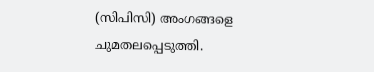(സിപിസി) അംഗങ്ങളെ ചുമതലപ്പെടുത്തി.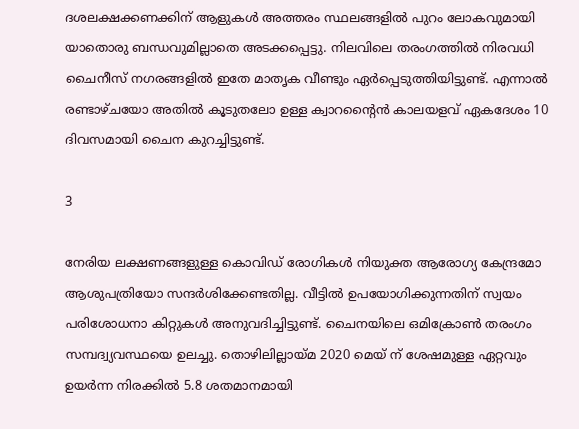ദശലക്ഷക്കണക്കിന് ആളുകള്‍ അത്തരം സ്ഥലങ്ങളില്‍ പുറം ലോകവുമായി യാതൊരു ബന്ധവുമില്ലാതെ അടക്കപ്പെട്ടു. നിലവിലെ തരംഗത്തില്‍ നിരവധി ചൈനീസ് നഗരങ്ങളില്‍ ഇതേ മാതൃക വീണ്ടും ഏര്‍പ്പെടുത്തിയിട്ടുണ്ട്. എന്നാല്‍ രണ്ടാഴ്ചയോ അതില്‍ കൂടുതലോ ഉള്ള ക്വാറന്റൈന്‍ കാലയളവ് ഏകദേശം 10 ദിവസമായി ചൈന കുറച്ചിട്ടുണ്ട്.

3

നേരിയ ലക്ഷണങ്ങളുള്ള കൊവിഡ് രോഗികള്‍ നിയുക്ത ആരോഗ്യ കേന്ദ്രമോ ആശുപത്രിയോ സന്ദര്‍ശിക്കേണ്ടതില്ല. വീട്ടില്‍ ഉപയോഗിക്കുന്നതിന് സ്വയം പരിശോധനാ കിറ്റുകള്‍ അനുവദിച്ചിട്ടുണ്ട്. ചൈനയിലെ ഒമിക്രോണ്‍ തരംഗം സമ്പദ്വ്യവസ്ഥയെ ഉലച്ചു. തൊഴിലില്ലായ്മ 2020 മെയ് ന് ശേഷമുള്ള ഏറ്റവും ഉയര്‍ന്ന നിരക്കില്‍ 5.8 ശതമാനമായി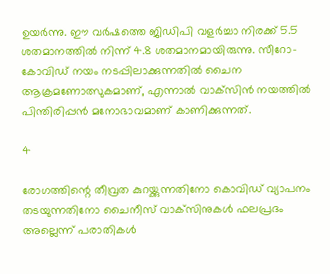ഉയര്‍ന്നു. ഈ വര്‍ഷത്തെ ജിഡിപി വളര്‍ച്ചാ നിരക്ക് 5.5 ശതമാനത്തില്‍ നിന്ന് 4.8 ശതമാനമായിരുന്നു. സീറോ-കോവിഡ് നയം നടപ്പിലാക്കുന്നതില്‍ ചൈന ആക്രമണോത്സുകമാണ്, എന്നാല്‍ വാക്‌സിന്‍ നയത്തില്‍ പിന്തിരിപ്പന്‍ മനോഭാവമാണ് കാണിക്കുന്നത്.

4

രോഗത്തിന്റെ തീവ്രത കുറയ്ക്കുന്നതിനോ കൊവിഡ് വ്യാപനം തടയുന്നതിനോ ചൈനീസ് വാക്‌സിനുകള്‍ ഫലപ്രദം അല്ലെന്ന് പരാതികള്‍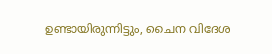ഉണ്ടായിരുന്നിട്ടും, ചൈന വിദേശ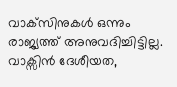വാക്‌സിനുകള്‍ ഒന്നും രാജ്യത്ത് അനുവദിച്ചിട്ടില്ല. വാക്സിന്‍ ദേശീയത,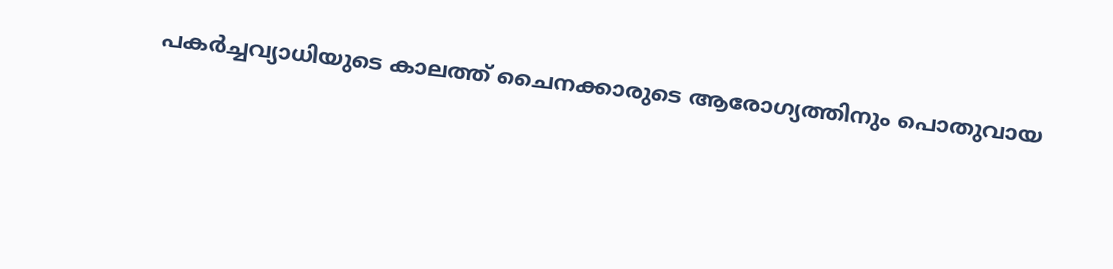പകര്‍ച്ചവ്യാധിയുടെ കാലത്ത് ചൈനക്കാരുടെ ആരോഗ്യത്തിനും പൊതുവായ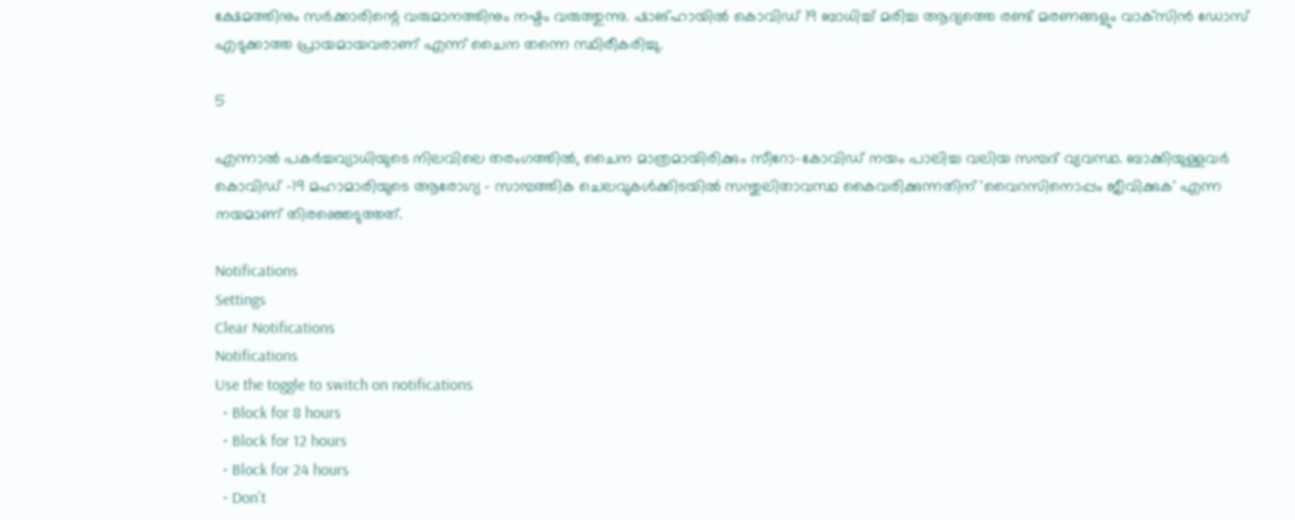ക്ഷേമത്തിനും സര്‍ക്കാരിന്റെ വരുമാനത്തിനും നഷ്ടം വരുത്തുന്നു. ഷാങ്ഹായില്‍ കൊവിഡ് 19 ബാധിച്ച് മരിച്ച ആദ്യത്തെ രണ്ട് മരണങ്ങളും വാക്‌സിന്‍ ഡോസ് എടുക്കാത്ത പ്രായമായവരാണ് എന്ന് ചൈന തന്നെ സ്ഥിരീകരിച്ചു.

5

എന്നാല്‍ പകര്‍ച്ചവ്യാധിയുടെ നിലവിലെ തരംഗത്തില്‍, ചൈന മാത്രമായിരിക്കും സീറോ-കോവിഡ് നയം പാലിച്ച വലിയ സമ്പദ് വ്യവസ്ഥ. ബാക്കിയുള്ളവര്‍ കൊവിഡ് -19 മഹാമാരിയുടെ ആരോഗ്യ - സാമ്പത്തിക ചെലവുകള്‍ക്കിടയില്‍ സന്തുലിതാവസ്ഥ കൈവരിക്കുന്നതിന് 'വൈറസിനൊപ്പം ജീവിക്കുക' എന്ന നയമാണ് തിരഞ്ഞെടുത്തത്.

Notifications
Settings
Clear Notifications
Notifications
Use the toggle to switch on notifications
  • Block for 8 hours
  • Block for 12 hours
  • Block for 24 hours
  • Don't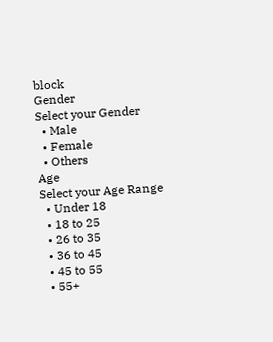block
Gender
Select your Gender
  • Male
  • Female
  • Others
Age
Select your Age Range
  • Under 18
  • 18 to 25
  • 26 to 35
  • 36 to 45
  • 45 to 55
  • 55+